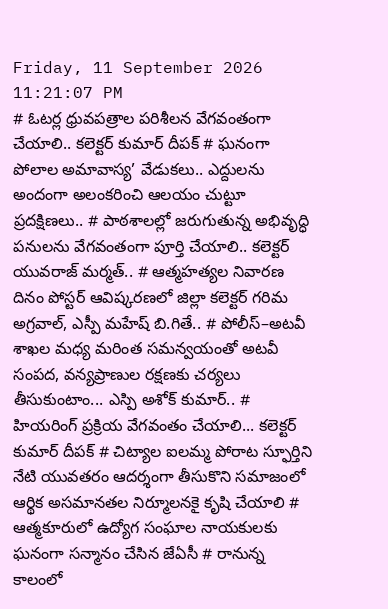Friday, 11 September 2026 11:21:07 PM
# ఓటర్ల ధ్రువపత్రాల పరిశీలన వేగవంతంగా చేయాలి.. కలెక్టర్ కుమార్ దీపక్ # ఘనంగా పోలాల అమావాస్య’ వేడుకలు.. ఎద్దులను అందంగా అలంకరించి ఆలయం చుట్టూ ప్రదక్షిణలు.. # పాఠశాలల్లో జరుగుతున్న అభివృద్ధి పనులను వేగవంతంగా పూర్తి చేయాలి.. కలెక్టర్ యువరాజ్ మర్మత్.. # ఆత్మహత్యల నివారణ దినం పోస్టర్ ఆవిష్కరణలో జిల్లా కలెక్టర్ గరిమ అగ్రవాల్, ఎస్పీ మహేష్ బి.గితే.. # పోలీస్–అటవీ శాఖల మధ్య మరింత సమన్వయంతో అటవీ సంపద, వన్యప్రాణుల రక్షణకు చర్యలు తీసుకుంటాం... ఎస్పి అశోక్ కుమార్.. # హియరింగ్ ప్రక్రియ వేగవంతం చేయాలి... కలెక్టర్ కుమార్ దీపక్ # చిట్యాల ఐలమ్మ పోరాట స్ఫూర్తిని నేటి యువతరం ఆదర్శంగా తీసుకొని సమాజంలో ఆర్థిక అసమానతల నిర్మూలనకై కృషి చేయాలి # ఆత్మకూరులో ఉద్యోగ సంఘాల నాయకులకు ఘనంగా సన్మానం చేసిన జేఏసీ # రానున్న కాలంలో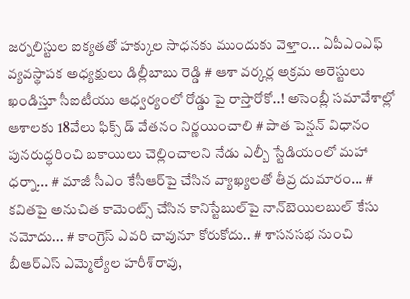జర్నలిస్టుల ఐక్యతతో హక్కుల సాధనకు ముందుకు వెళ్తాం... ఏపీఎంఎఫ్ వ్యవస్థాపక అధ్యక్షులు డిల్లీబాబు రెడ్డి # ఆశా వర్కర్ల అక్రమ అరెస్టులు ఖండిస్తూ సీఐటీయు ఆధ్వర్యంలో రోడ్డు పై రాస్తారోకో..! అసెంబ్లీ సమావేశాల్లో ఆశాలకు 18వేలు ఫిక్స్ డ్ వేతనం నిర్ణయించాలి # పాత పెన్షన్ విధానం పునరుద్ధరించి బకాయిలు చెల్లించాలని నేడు ఎల్బీ స్టేడియంలో మహా ధర్నా... # మాజీ సీఎం కేసీఆర్‌పై చేసిన వ్యాఖ్యలతో తీవ్ర దుమారం... # కవితపై అనుచిత కామెంట్స్ చేసిన కానిస్టేబుల్‌పై నాన్‌బెయిలబుల్ కేసు నమోదు... # కాంగ్రెస్‌ ఎవరి చావునూ కోరుకోదు.. # శాసనసభ నుంచి బీఆర్‌ఎస్‌ ఎమ్మెల్యేల హరీశ్‌రావు,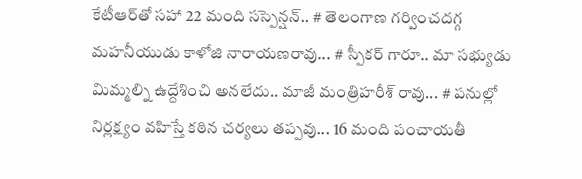కేటీఆర్‌తో సహా 22 మంది సస్పెన్షన్.. # తెలంగాణ గర్వించదగ్గ మహనీయుడు కాళోజి నారాయణరావు... # స్పీకర్ గారూ.. మా సభ్యుడు మిమ్మల్ని ఉద్దేశించి అనలేదు.. మాజీ మంత్రిహరీశ్ రావు... # పనుల్లో నిర్లక్ష్యం వహిస్తే కఠిన చర్యలు తప్పవు... 16 మంది పంచాయతీ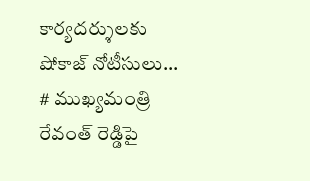కార్యదర్శులకు షోకాజ్ నోటీసులు... # ముఖ్యమంత్రి రేవంత్ రెడ్డిపై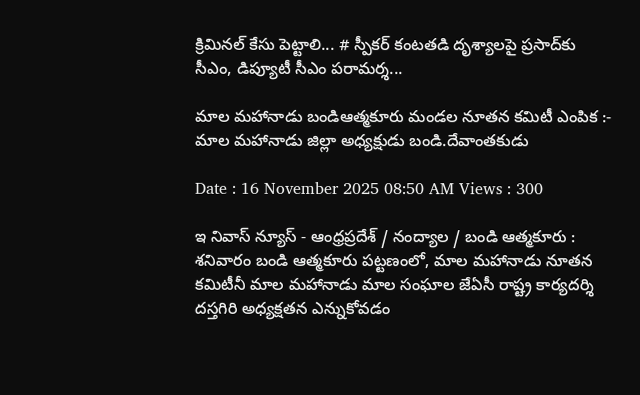క్రిమినల్ కేసు పెట్టాలి... # స్పీకర్‌ కంటతడి దృశ్యాలపై ప్రసాద్‌కు సీఎం, డిప్యూటీ సీఎం పరామర్శ...

మాల మహానాడు బండిఆత్మకూరు మండల నూతన కమిటీ ఎంపిక :- మాల మహానాడు జిల్లా అధ్యక్షుడు బండి.దేవాంతకుడు

Date : 16 November 2025 08:50 AM Views : 300

ఇ నివాస్ న్యూస్ - ఆంధ్రప్రదేశ్ / నంద్యాల / బండి ఆత్మకూరు : శనివారం బండి ఆత్మకూరు పట్టణంలో, మాల మహానాడు నూతన కమిటీనీ మాల మహానాడు మాల సంఘాల జేఏసీ రాష్ట్ర కార్యదర్శి దస్తగిరి అధ్యక్షతన ఎన్నుకోవడం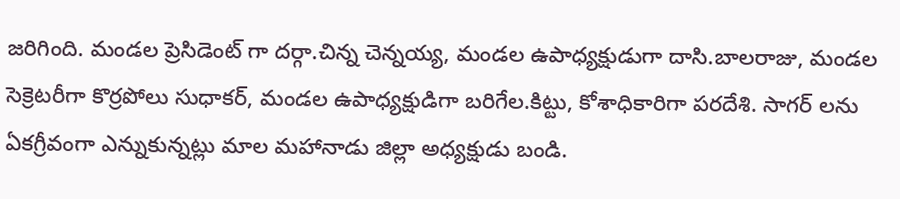జరిగింది. మండల ప్రెసిడెంట్ గా దర్గా.చిన్న చెన్నయ్య, మండల ఉపాధ్యక్షుడుగా దాసి.బాలరాజు, మండల సెక్రెటరీగా కొర్రపోలు సుధాకర్, మండల ఉపాధ్యక్షుడిగా బరిగేల.కిట్టు, కోశాధికారిగా పరదేశి. సాగర్ లను ఏకగ్రీవంగా ఎన్నుకున్నట్లు మాల మహానాడు జిల్లా అధ్యక్షుడు బండి.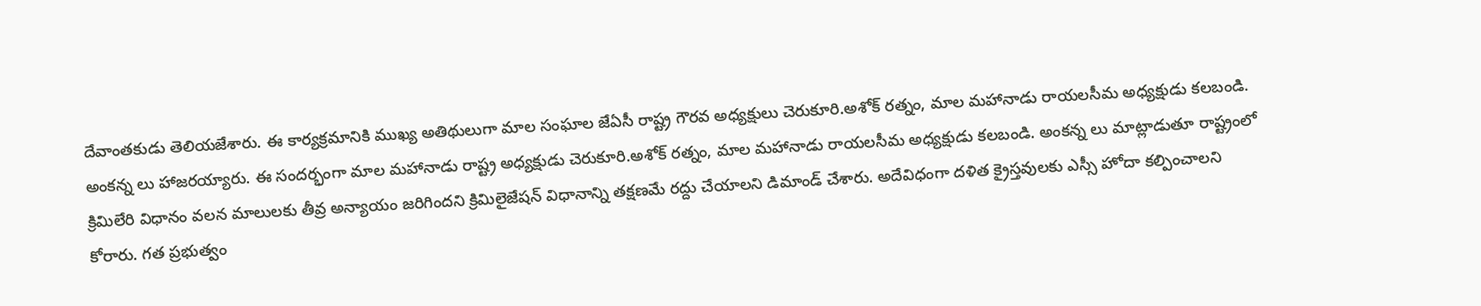దేవాంతకుడు తెలియజేశారు. ఈ కార్యక్రమానికి ముఖ్య అతిథులుగా మాల సంఘాల జేఏసీ రాష్ట్ర గౌరవ అధ్యక్షులు చెరుకూరి.అశోక్ రత్నం, మాల మహానాడు రాయలసీమ అధ్యక్షుడు కలబండి. అంకన్న లు హాజరయ్యారు. ఈ సందర్భంగా మాల మహానాడు రాష్ట్ర అధ్యక్షుడు చెరుకూరి.అశోక్ రత్నం, మాల మహానాడు రాయలసీమ అధ్యక్షుడు కలబండి. అంకన్న లు మాట్లాడుతూ రాష్ట్రంలో క్రిమిలేరి విధానం వలన మాలులకు తీవ్ర అన్యాయం జరిగిందని క్రిమిలైజేషన్ విధానాన్ని తక్షణమే రద్దు చేయాలని డిమాండ్ చేశారు. అదేవిధంగా దళిత క్రైస్తవులకు ఎస్సీ హోదా కల్పించాలని కోరారు. గత ప్రభుత్వం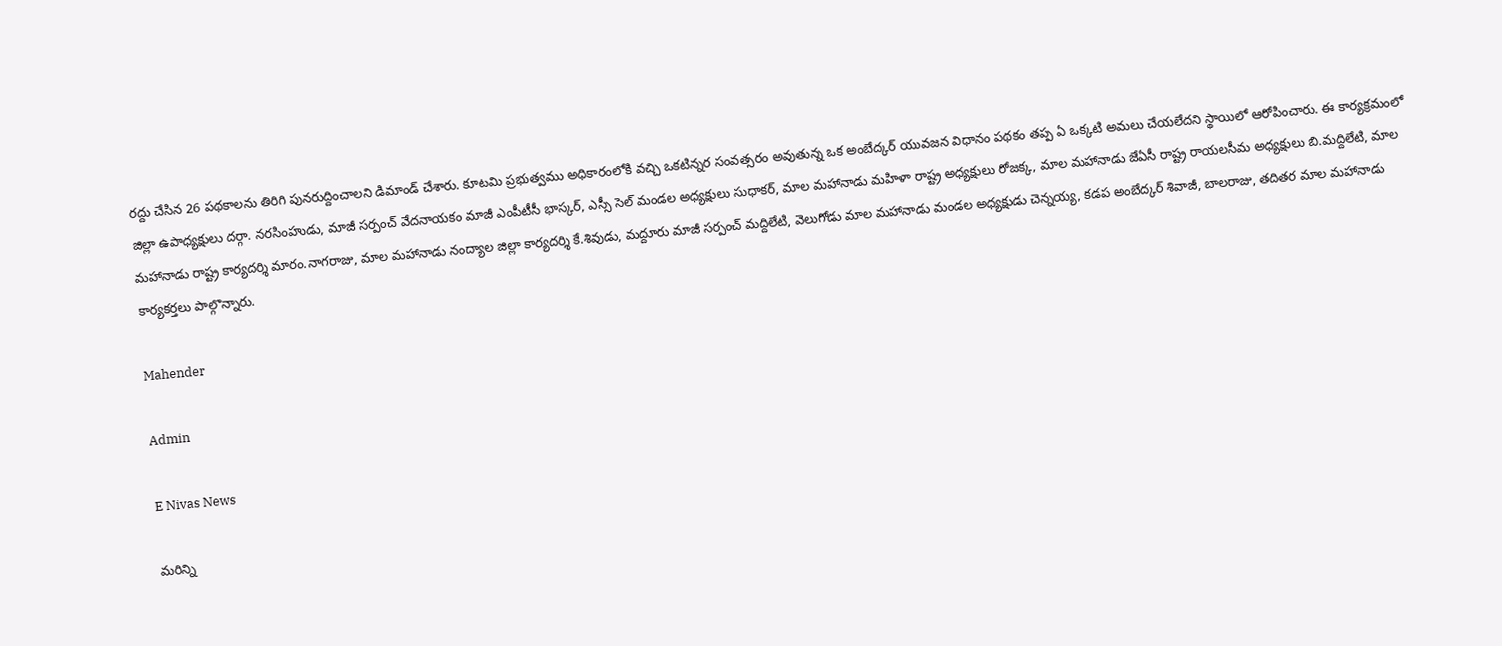రద్దు చేసిన 26 పథకాలను తిరిగి పునరుద్దించాలని డిమాండ్ చేశారు. కూటమి ప్రభుత్వము అధికారంలోకి వచ్చి ఒకటిన్నర సంవత్సరం అవుతున్న ఒక అంబేద్కర్ యువజన విధానం పథకం తప్ప ఏ ఒక్కటి అమలు చేయలేదని స్థాయిలో ఆరోపించారు. ఈ కార్యక్రమంలో జిల్లా ఉపాధ్యక్షులు దర్గా. నరసింహుడు, మాజీ సర్పంచ్ వేదనాయకం మాజీ ఎంపీటీసీ భాస్కర్, ఎస్సీ సెల్ మండల అధ్యక్షులు సుధాకర్, మాల మహానాడు మహిళా రాష్ట్ర అధ్యక్షులు రోజక్క, మాల మహానాడు జేఏసీ రాష్ట్ర రాయలసీమ అధ్యక్షులు బి.మద్దిలేటి, మాల మహానాడు రాష్ట్ర కార్యదర్శి మారం.నాగరాజు, మాల మహానాడు నంద్యాల జిల్లా కార్యదర్శి కే.శివుడు, మద్దూరు మాజీ సర్పంచ్ మద్దిలేటి, వెలుగోడు మాల మహానాడు మండల అధ్యక్షుడు చెన్నయ్య, కడప అంబేద్కర్ శివాజీ, బాలరాజు, తదితర మాల మహానాడు కార్యకర్తలు పాల్గొన్నారు.

Mahender

Admin

E Nivas News

మరిన్ని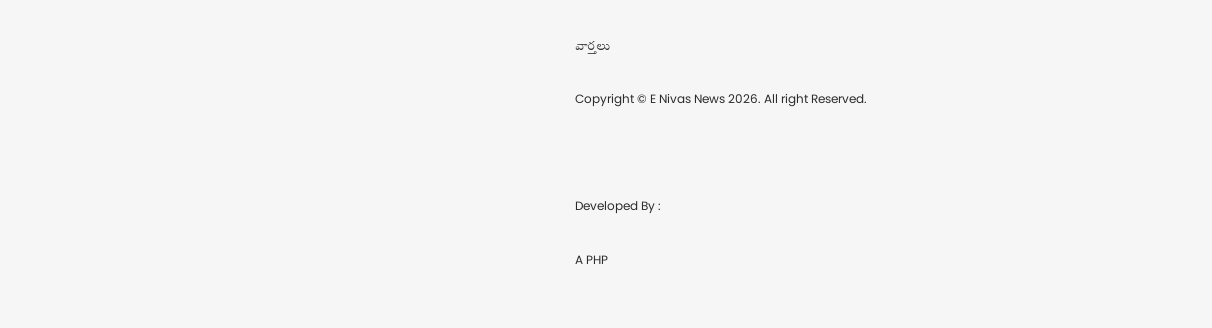వార్తలు

Copyright © E Nivas News 2026. All right Reserved.



Developed By :

A PHP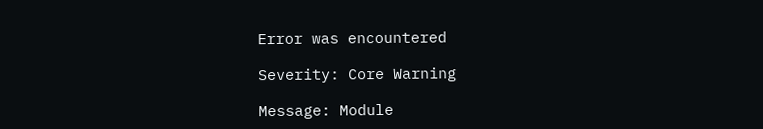Error was encountered

Severity: Core Warning

Message: Module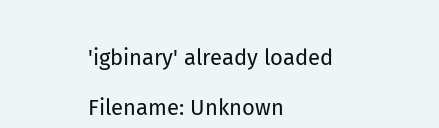'igbinary' already loaded

Filename: Unknown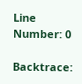Line Number: 0

Backtrace: